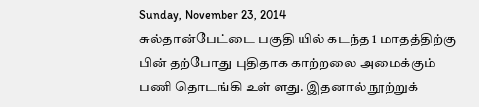Sunday, November 23, 2014
சுல்தான்பேட்டை பகுதி யில் கடந்த 1 மாதத்திற்கு பின் தற்போது புதிதாக காற்றலை அமைக்கும் பணி தொடங்கி உள் ளது. இதனால் நூற்றுக்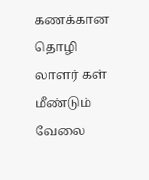கணக்கான தொழி லாளர் கள் மீண்டும் வேலை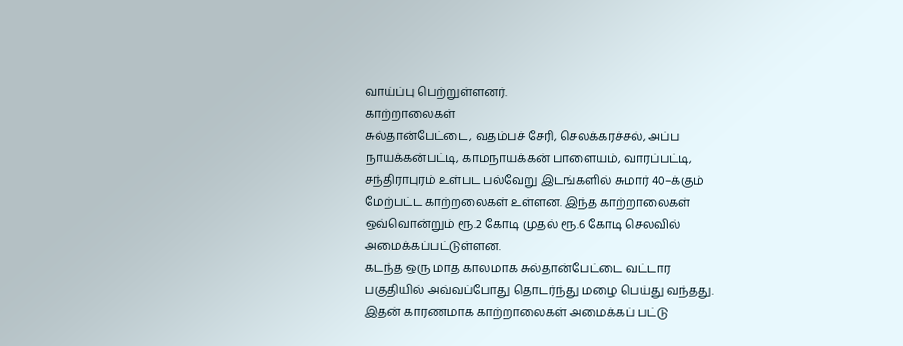வாய்ப்பு பெற்றுள்ளனர்.
காற்றாலைகள்
சுல்தான்பேட்டை, வதம்பச் சேரி, செலக்கரச்சல், அப்ப நாயக்கன்பட்டி, காமநாயக்கன் பாளையம், வாரப்பட்டி, சந்திராபுரம் உள்பட பல்வேறு இடங்களில் சுமார் 40–க்கும் மேற்பட்ட காற்றலைகள் உள்ளன. இந்த காற்றாலைகள் ஒவ்வொன்றும் ரூ.2 கோடி முதல் ரூ.6 கோடி செலவில் அமைக்கப்பட்டுள்ளன.
கடந்த ஒரு மாத காலமாக சுல்தான்பேட்டை வட்டார பகுதியில் அவ்வப்போது தொடர்ந்து மழை பெய்து வந்தது. இதன் காரணமாக காற்றாலைகள் அமைக்கப் பட்டு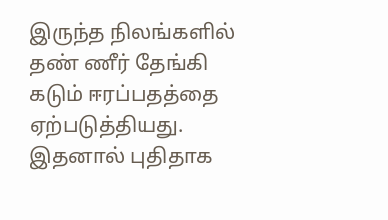இருந்த நிலங்களில் தண் ணீர் தேங்கி கடும் ஈரப்பதத்தை ஏற்படுத்தியது. இதனால் புதிதாக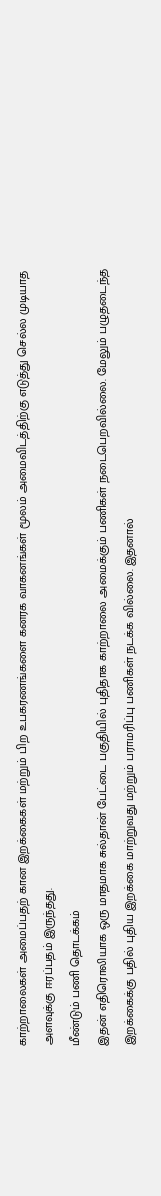காற்றாலைகள் அமைப்பதற் கான இறக்கைகள் மற்றும் பிற உபகரணங்களை கனரக வாகனங்கள் மூலம் அமைவிடத்திற்கு எடுத்து செல்ல முடியாத அளவுக்கு ஈரப்பதம் இருந்தது.
மீண்டும் பணி தொடக்கம்
இதன் எதிரொலியாக ஒரு மாதமாக சுல்தான் பேட்டை பகுதியில் புதிதாக காற்றாலை அமைக்கும் பணிகள் நடைபெறவில்லை. மேலும் பழுதடைந்த இறக்கைக்கு பதில் புதிய இறக்கை மாற்றுவது மற்றும் பராமரிப்பு பணிகள் நடக்க வில்லை. இதனால்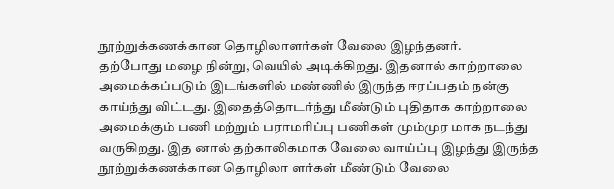நூற்றுக்கணக்கான தொழிலாளர்கள் வேலை இழந்தனர்.
தற்போது மழை நின்று, வெயில் அடிக்கிறது. இதனால் காற்றாலை அமைக்கப்படும் இடங்களில் மண்ணில் இருந்த ஈரப்பதம் நன்கு காய்ந்து விட்டது. இதைத்தொடர்ந்து மீண்டும் புதிதாக காற்றாலை அமைக்கும் பணி மற்றும் பராமரிப்பு பணிகள் மும்முர மாக நடந்து வருகிறது. இத னால் தற்காலிகமாக வேலை வாய்ப்பு இழந்து இருந்த நூற்றுக்கணக்கான தொழிலா ளர்கள் மீண்டும் வேலை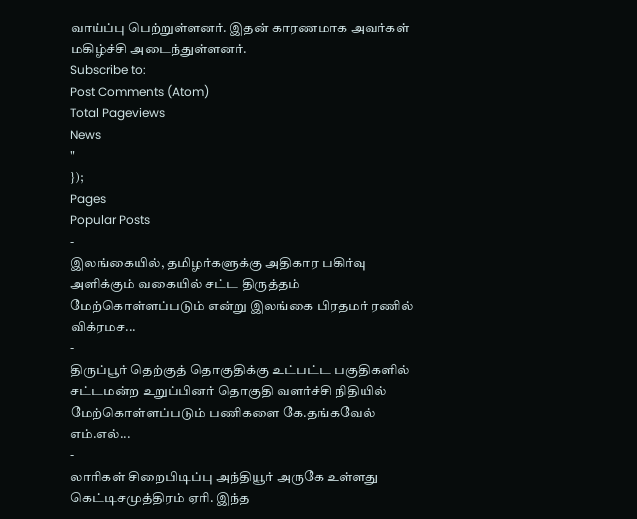வாய்ப்பு பெற்றுள்ளனர். இதன் காரணமாக அவர்கள் மகிழ்ச்சி அடைந்துள்ளனர்.
Subscribe to:
Post Comments (Atom)
Total Pageviews
News
"
});
Pages
Popular Posts
-
இலங்கையில், தமிழர்களுக்கு அதிகார பகிர்வு அளிக்கும் வகையில் சட்ட திருத்தம் மேற்கொள்ளப்படும் என்று இலங்கை பிரதமர் ரணில் விக்ரமச...
-
திருப்பூர் தெற்குத் தொகுதிக்கு உட்பட்ட பகுதிகளில் சட்டமன்ற உறுப்பினர் தொகுதி வளர்ச்சி நிதியில் மேற்கொள்ளப்படும் பணிகளை கே.தங்கவேல் எம்.எல்...
-
லாரிகள் சிறைபிடிப்பு அந்தியூர் அருகே உள்ளது கெட்டிசமுத்திரம் ஏரி. இந்த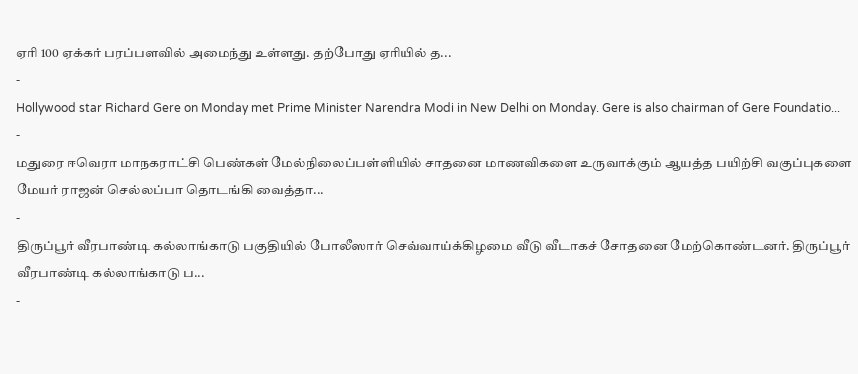ஏரி 100 ஏக்கர் பரப்பளவில் அமைந்து உள்ளது. தற்போது ஏரியில் த...
-
Hollywood star Richard Gere on Monday met Prime Minister Narendra Modi in New Delhi on Monday. Gere is also chairman of Gere Foundatio...
-
மதுரை ஈவெரா மாநகராட்சி பெண்கள் மேல்நிலைப்பள்ளியில் சாதனை மாணவிகளை உருவாக்கும் ஆயத்த பயிற்சி வகுப்புகளை மேயர் ராஜன் செல்லப்பா தொடங்கி வைத்தா...
-
திருப்பூர் வீரபாண்டி கல்லாங்காடு பகுதியில் போலீஸார் செவ்வாய்க்கிழமை வீடு வீடாகச் சோதனை மேற்கொண்டனர். திருப்பூர் வீரபாண்டி கல்லாங்காடு ப...
-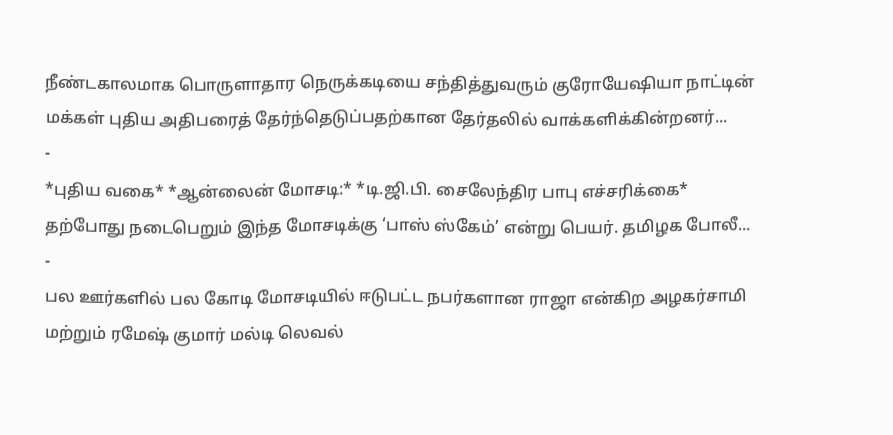நீண்டகாலமாக பொருளாதார நெருக்கடியை சந்தித்துவரும் குரோயேஷியா நாட்டின் மக்கள் புதிய அதிபரைத் தேர்ந்தெடுப்பதற்கான தேர்தலில் வாக்களிக்கின்றனர்...
-
*புதிய வகை* *ஆன்லைன் மோசடி:* *டி.ஜி.பி. சைலேந்திர பாபு எச்சரிக்கை* தற்போது நடைபெறும் இந்த மோசடிக்கு ‘பாஸ் ஸ்கேம்’ என்று பெயர். தமிழக போலீ...
-
பல ஊர்களில் பல கோடி மோசடியில் ஈடுபட்ட நபர்களான ராஜா என்கிற அழகர்சாமி மற்றும் ரமேஷ் குமார் மல்டி லெவல்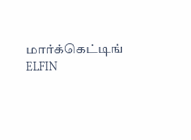மார்க்கெட்டிங் ELFIN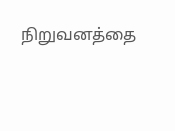நிறுவனத்தை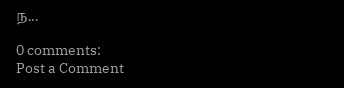ந...

0 comments:
Post a Comment